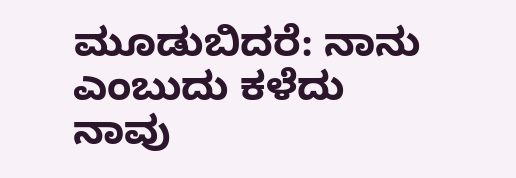ಮೂಡುಬಿದರೆ: ನಾನು ಎಂಬುದು ಕಳೆದು ನಾವು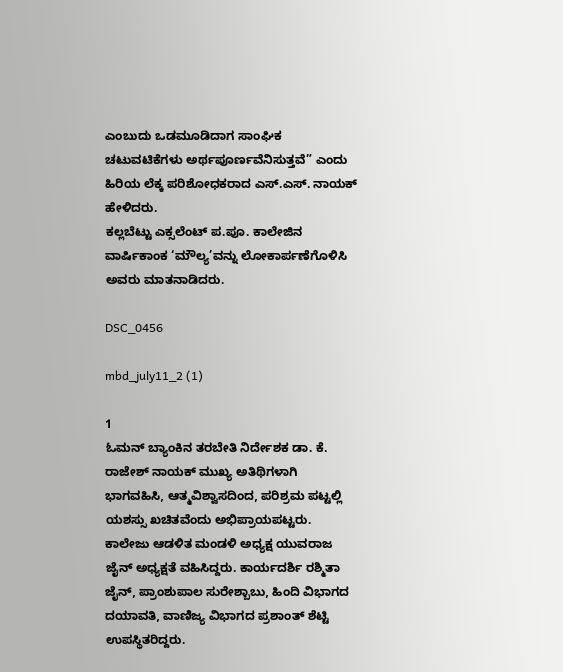ಎಂಬುದು ಒಡಮೂಡಿದಾಗ ಸಾಂಘಿಕ ಚಟುವಟಿಕೆಗಳು ಅರ್ಥಪೂರ್ಣವೆನಿಸುತ್ತವೆ” ಎಂದು ಹಿರಿಯ ಲೆಕ್ಕ ಪರಿಶೋಧಕರಾದ ಎಸ್.ಎಸ್. ನಾಯಕ್ ಹೇಳಿದರು.
ಕಲ್ಲಬೆಟ್ಟು ಎಕ್ಸಲೆಂಟ್ ಪ.ಪೂ. ಕಾಲೇಜಿನ ವಾರ್ಷಿಕಾಂಕ ‘ಮೌಲ್ಯ’ವನ್ನು ಲೋಕಾರ್ಪಣೆಗೊಳಿಸಿ ಅವರು ಮಾತನಾಡಿದರು.

DSC_0456

mbd_july11_2 (1)

1
ಓಮನ್ ಬ್ಯಾಂಕಿನ ತರಬೇತಿ ನಿರ್ದೇಶಕ ಡಾ. ಕೆ. ರಾಜೇಶ್ ನಾಯಕ್ ಮುಖ್ಯ ಅತಿಥಿಗಳಾಗಿ ಭಾಗವಹಿಸಿ, ಆತ್ಮವಿಶ್ವಾಸದಿಂದ, ಪರಿಶ್ರಮ ಪಟ್ಟಲ್ಲಿ ಯಶಸ್ಸು ಖಚಿತವೆಂದು ಅಭಿಪ್ರಾಯಪಟ್ಟರು.
ಕಾಲೇಜು ಆಡಳಿತ ಮಂಡಳಿ ಅಧ್ಯಕ್ಷ ಯುವರಾಜ ಜೈನ್ ಅಧ್ಯಕ್ಷತೆ ವಹಿಸಿದ್ದರು. ಕಾರ್ಯದರ್ಶಿ ರಶ್ಮಿತಾ ಜೈನ್, ಪ್ರಾಂಶುಪಾಲ ಸುರೇಶ್ಬಾಬು, ಹಿಂದಿ ವಿಭಾಗದ ದಯಾವತಿ, ವಾಣಿಜ್ಯ ವಿಭಾಗದ ಪ್ರಶಾಂತ್ ಶೆಟ್ಟಿ ಉಪಸ್ಥಿತರಿದ್ದರು.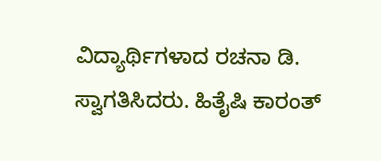ವಿದ್ಯಾರ್ಥಿಗಳಾದ ರಚನಾ ಡಿ. ಸ್ವಾಗತಿಸಿದರು. ಹಿತೈಷಿ ಕಾರಂತ್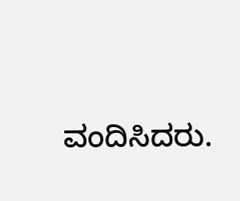ವಂದಿಸಿದರು.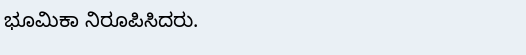ಭೂಮಿಕಾ ನಿರೂಪಿಸಿದರು.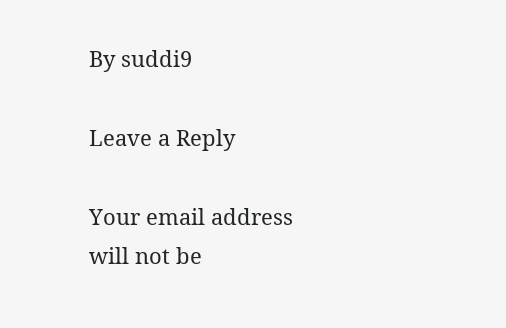By suddi9

Leave a Reply

Your email address will not be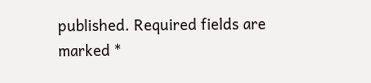published. Required fields are marked *